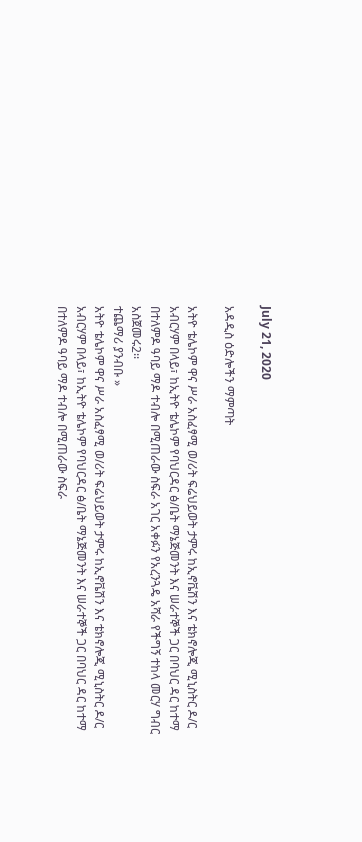July 21, 2020

አዳዲስ ዕድሎችን ማምጣት

አትዮ ቴሌኮም ዋና ሥራ አስፈፃሚ ወ/ሪት ፍሬህይወት ታምሩ ከኢኖቬሽን እና ቴክኖሎጂ ሚኒስትር ዶ/ር አብርሃም በላይ፣ ከኢትዮ ቴሌኮም የባህርዳር ፅ/ቤት ማኔጅመንት እና ሠራተኞች ጋር በባህር ዳር ከተማ በተለምዶ ዓባይ ማዶ ተብሎ በሚጠራው ስፍራ አገር አቀፉን የአረንጓዴ አሻራ የችግኝ ተከላ መርሃ ግብር አስጀመሩ2፡፡
ተጨማሪ ያንብቡ »
አትዮ ቴሌኮም ዋና ሥራ አስፈፃሚ ወ/ሪት ፍሬህይወት ታምሩ ከኢኖቬሽን እና ቴክኖሎጂ ሚኒስትር ዶ/ር አብርሃም በላይ፣ ከኢትዮ ቴሌኮም የባህርዳር ፅ/ቤት ማኔጅመንት እና ሠራተኞች ጋር በባህር ዳር ከተማ በተለምዶ ዓባይ ማዶ ተብሎ በሚጠራው ስፍራ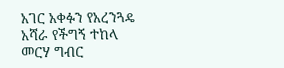አገር አቀፉን የአረንጓዴ አሻራ የችግኝ ተከላ መርሃ ግብር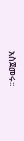አስጀመሩ፡፡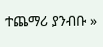ተጨማሪ ያንብቡ »